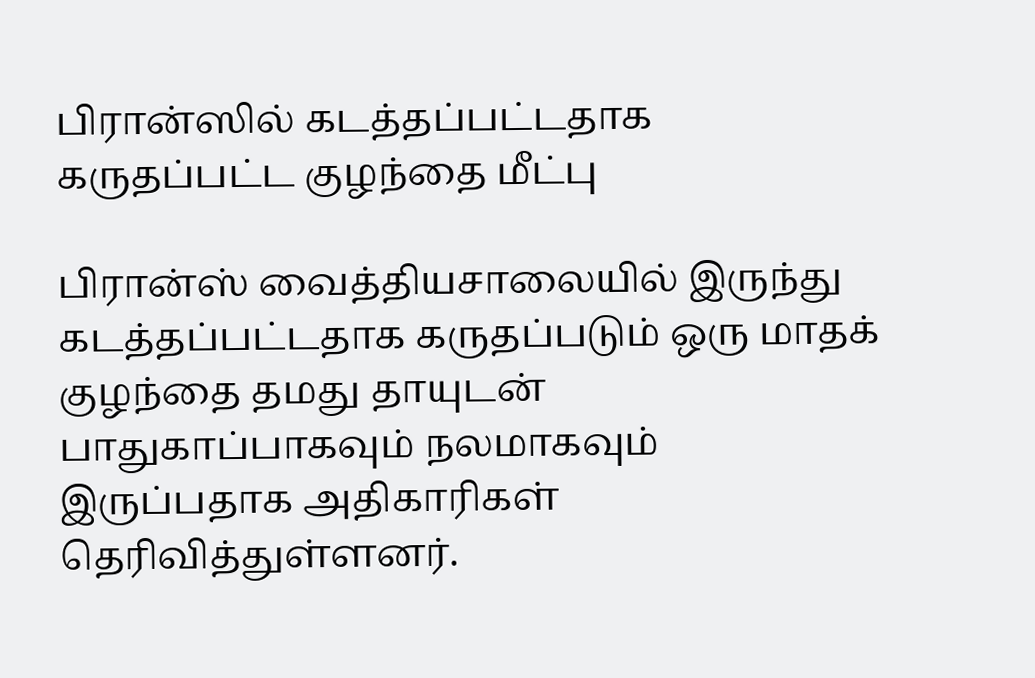பிரான்ஸில் கடத்தப்பட்டதாக கருதப்பட்ட குழந்தை மீட்பு

பிரான்ஸ் வைத்தியசாலையில் இருந்து கடத்தப்பட்டதாக கருதப்படும் ஒரு மாதக் குழந்தை தமது தாயுடன் பாதுகாப்பாகவும் நலமாகவும் இருப்பதாக அதிகாரிகள் தெரிவித்துள்ளனர்.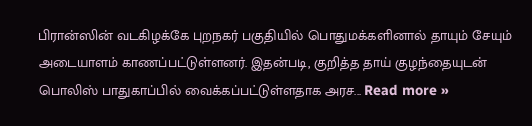பிரான்ஸின் வடகிழக்கே புறநகர் பகுதியில் பொதுமக்களினால் தாயும் சேயும் அடையாளம் காணப்பட்டுள்ளனர். இதன்படி, குறித்த தாய் குழந்தையுடன் பொலிஸ் பாதுகாப்பில் வைக்கப்பட்டுள்ளதாக அரச... Read more »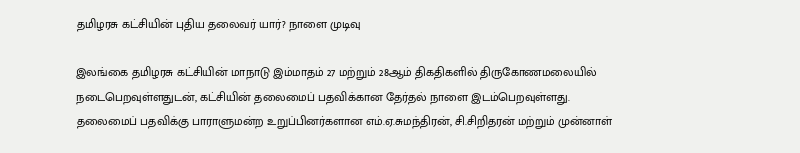தமிழரசு கட்சியின் புதிய தலைவர் யார்? நாளை முடிவு

இலங்கை தமிழரசு கட்சியின் மாநாடு இம்மாதம் 27 மற்றும் 28ஆம் திகதிகளில் திருகோணமலையில் நடைபெறவுள்ளதுடன், கட்சியின் தலைமைப் பதவிக்கான தேர்தல் நாளை இடம்பெறவுள்ளது. தலைமைப் பதவிக்கு பாராளுமன்ற உறுப்பினர்களான எம்.ஏ.சுமந்திரன், சி.சிறிதரன் மற்றும் முன்னாள்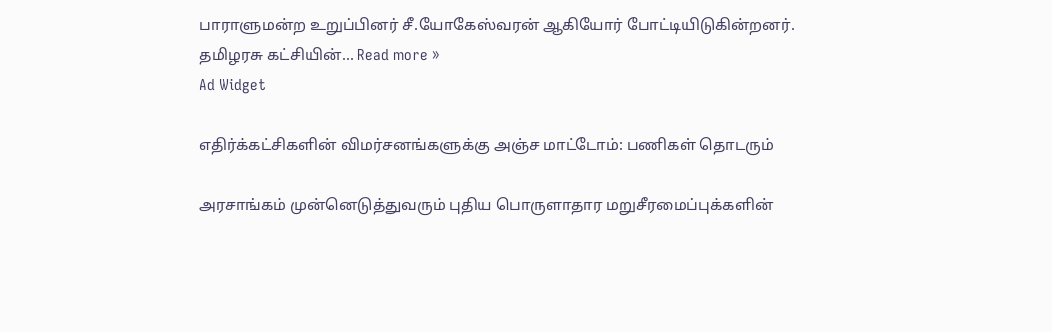பாராளுமன்ற உறுப்பினர் சீ.யோகேஸ்வரன் ஆகியோர் போட்டியிடுகின்றனர். தமிழரசு கட்சியின்... Read more »
Ad Widget

எதிர்க்கட்சிகளின் விமர்சனங்களுக்கு அஞ்ச மாட்டோம்: பணிகள் தொடரும்

அரசாங்கம் முன்னெடுத்துவரும் புதிய பொருளாதார மறுசீரமைப்புக்களின்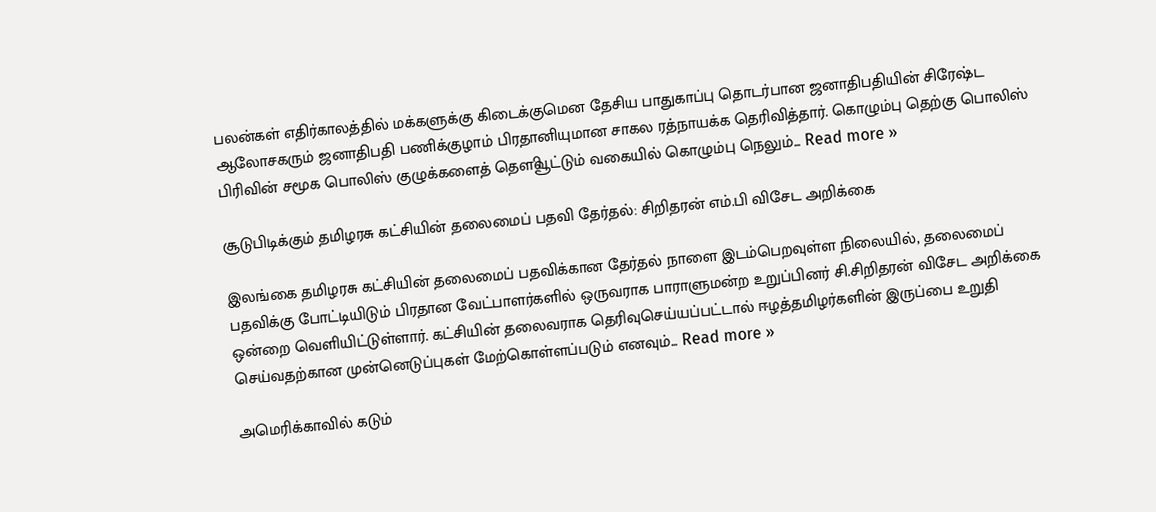பலன்கள் எதிர்காலத்தில் மக்களுக்கு கிடைக்குமென தேசிய பாதுகாப்பு தொடர்பான ஜனாதிபதியின் சிரேஷ்ட ஆலோசகரும் ஜனாதிபதி பணிக்குழாம் பிரதானியுமான சாகல ரத்நாயக்க தெரிவித்தார். கொழும்பு தெற்கு பொலிஸ் பிரிவின் சமூக பொலிஸ் குழுக்களைத் தௌிவூட்டும் வகையில் கொழும்பு நெலும்... Read more »

சூடுபிடிக்கும் தமிழரசு கட்சியின் தலைமைப் பதவி தேர்தல்: சிறிதரன் எம்.பி விசேட அறிக்கை

இலங்கை தமிழரசு கட்சியின் தலைமைப் பதவிக்கான தேர்தல் நாளை இடம்பெறவுள்ள நிலையில், தலைமைப் பதவிக்கு போட்டியிடும் பிரதான வேட்பாளர்களில் ஒருவராக பாராளுமன்ற உறுப்பினர் சி.சிறிதரன் விசேட அறிக்கை ஒன்றை வெளியிட்டுள்ளார். கட்சியின் தலைவராக தெரிவுசெய்யப்பட்டால் ஈழத்தமிழர்களின் இருப்பை உறுதி செய்வதற்கான முன்னெடுப்புகள் மேற்கொள்ளப்படும் எனவும்... Read more »

அமெரிக்காவில் கடும்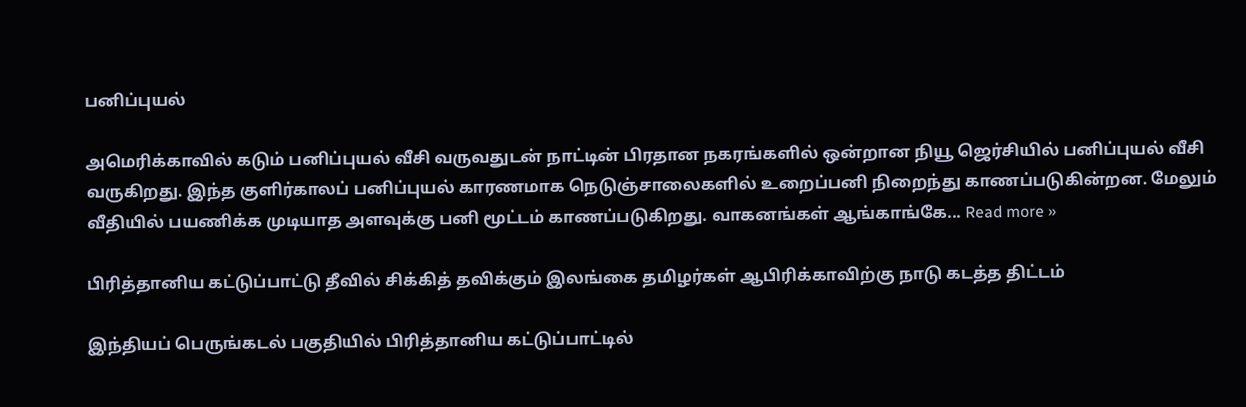பனிப்புயல்

அமெரிக்காவில் கடும் பனிப்புயல் வீசி வருவதுடன் நாட்டின் பிரதான நகரங்களில் ஒன்றான நியூ ஜெர்சியில் பனிப்புயல் வீசி வருகிறது. இந்த குளிர்காலப் பனிப்புயல் காரணமாக நெடுஞ்சாலைகளில் உறைப்பனி நிறைந்து காணப்படுகின்றன. மேலும் வீதியில் பயணிக்க முடியாத அளவுக்கு பனி மூட்டம் காணப்படுகிறது. வாகனங்கள் ஆங்காங்கே... Read more »

பிரித்தானிய கட்டுப்பாட்டு தீவில் சிக்கித் தவிக்கும் இலங்கை தமிழர்கள் ஆபிரிக்காவிற்கு நாடு கடத்த திட்டம்

இந்தியப் பெருங்கடல் பகுதியில் பிரித்தானிய கட்டுப்பாட்டில்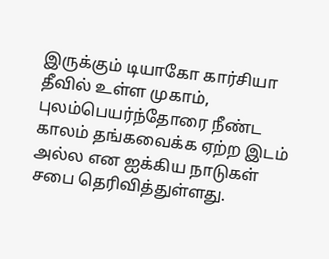இருக்கும் டியாகோ கார்சியா தீவில் உள்ள முகாம், புலம்பெயர்ந்தோரை நீண்ட காலம் தங்கவைக்க ஏற்ற இடம் அல்ல என ஐக்கிய நாடுகள் சபை தெரிவித்துள்ளது.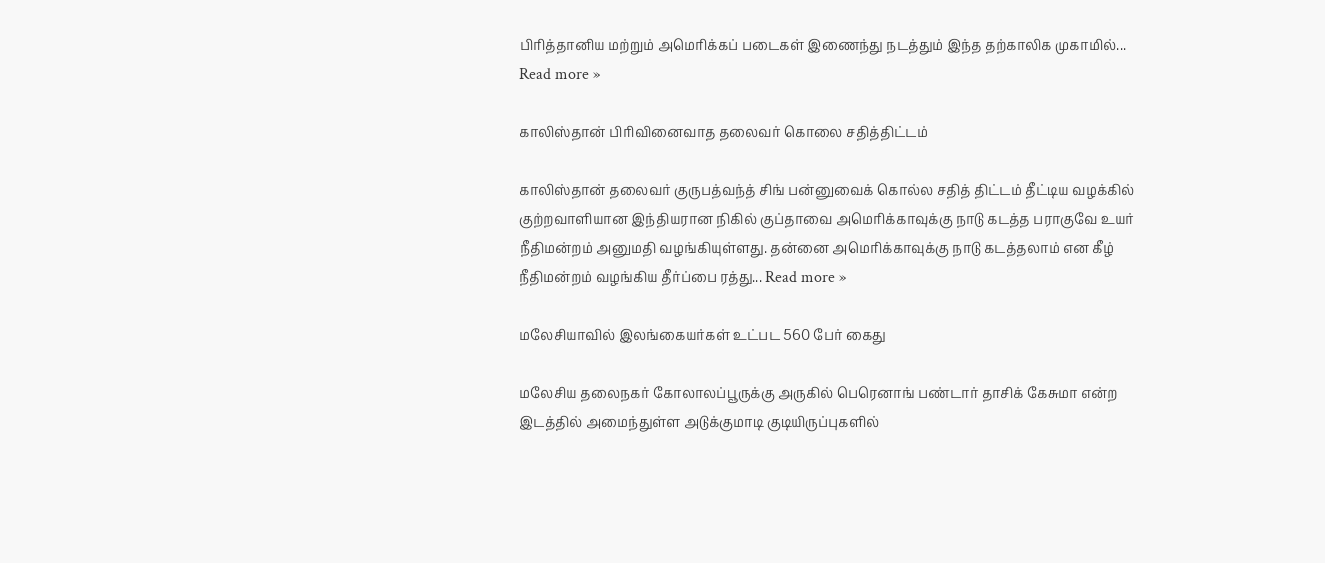பிரித்தானிய மற்றும் அமெரிக்கப் படைகள் இணைந்து நடத்தும் இந்த தற்காலிக முகாமில்... Read more »

காலிஸ்தான் பிரிவினைவாத தலைவர் கொலை சதித்திட்டம்

காலிஸ்தான் தலைவர் குருபத்வந்த் சிங் பன்னுவைக் கொல்ல சதித் திட்டம் தீட்டிய வழக்கில் குற்றவாளியான இந்தியரான நிகில் குப்தாவை அமெரிக்காவுக்கு நாடு கடத்த பராகுவே உயர் நீதிமன்றம் அனுமதி வழங்கியுள்ளது. தன்னை அமெரிக்காவுக்கு நாடு கடத்தலாம் என கீழ் நீதிமன்றம் வழங்கிய தீர்ப்பை ரத்து... Read more »

மலேசியாவில் இலங்கையர்கள் உட்பட 560 பேர் கைது

மலேசிய தலைநகர் கோலாலப்பூருக்கு அருகில் பெரெனாங் பண்டார் தாசிக் கேசுமா என்ற இடத்தில் அமைந்துள்ள அடுக்குமாடி குடியிருப்புகளில்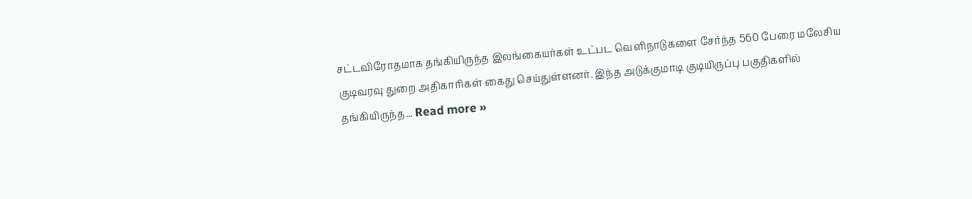சட்டவிரோதமாக தங்கியிருந்த இலங்கையர்கள் உட்பட வெளிநாடுகளை சேர்ந்த 560 பேரை மலேசிய குடிவரவு துறை அதிகாரிகள் கைது செய்துள்ளனர். இந்த அடுக்குமாடி குடியிருப்பு பகுதிகளில் தங்கியிருந்த... Read more »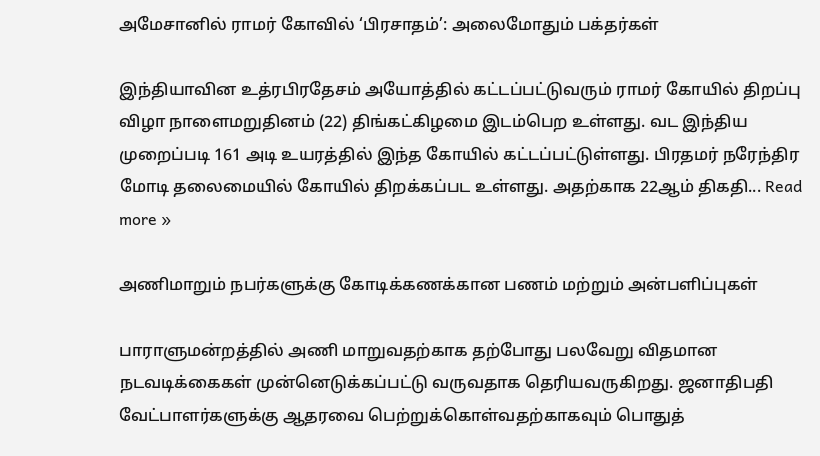அமேசானில் ராமர் கோவில் ‘பிரசாதம்’: அலைமோதும் பக்தர்கள்

இந்தியாவின உத்ரபிரதேசம் அயோத்தில் கட்டப்பட்டுவரும் ராமர் கோயில் திறப்பு விழா நாளைமறுதினம் (22) திங்கட்கிழமை இடம்பெற உள்ளது. வட இந்திய முறைப்படி 161 அடி உயரத்தில் இந்த கோயில் கட்டப்பட்டுள்ளது. பிரதமர் நரேந்திர மோடி தலைமையில் கோயில் திறக்கப்பட உள்ளது. அதற்காக 22ஆம் திகதி... Read more »

அணிமாறும் நபர்களுக்கு கோடிக்கணக்கான பணம் மற்றும் அன்பளிப்புகள்

பாராளுமன்றத்தில் அணி மாறுவதற்காக தற்போது பலவேறு விதமான நடவடிக்கைகள் முன்னெடுக்கப்பட்டு வருவதாக தெரியவருகிறது. ஜனாதிபதி வேட்பாளர்களுக்கு ஆதரவை பெற்றுக்கொள்வதற்காகவும் பொதுத்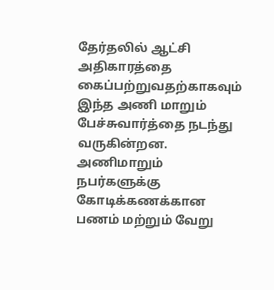தேர்தலில் ஆட்சி அதிகாரத்தை கைப்பற்றுவதற்காகவும் இந்த அணி மாறும் பேச்சுவார்த்தை நடந்து வருகின்றன. அணிமாறும் நபர்களுக்கு கோடிக்கணக்கான பணம் மற்றும் வேறு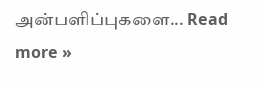அன்பளிப்புகளை... Read more »